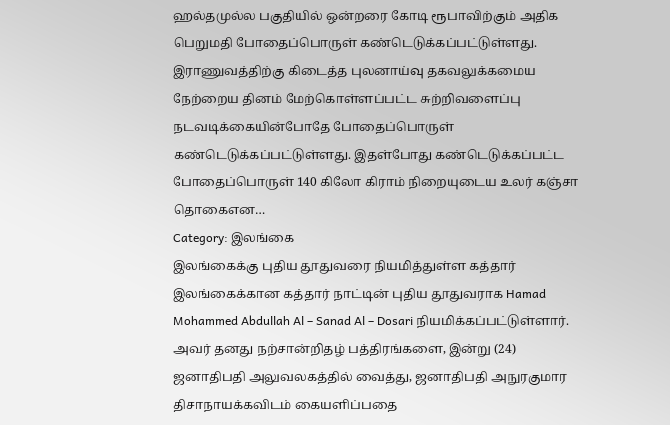ஹல்தமுல்ல பகுதியில் ஒன்றரை கோடி ரூபாவிற்கும் அதிக பெறுமதி போதைப்பொருள் கண்டெடுக்கப்பட்டுள்ளது. இராணுவத்திற்கு கிடைத்த புலனாய்வு தகவலுக்கமைய நேற்றைய தினம் மேற்கொள்ளப்பட்ட சுற்றிவளைப்பு நடவடிக்கையின்போதே போதைப்பொருள் கண்டெடுக்கப்பட்டுள்ளது. இதள்போது கண்டெடுக்கப்பட்ட போதைப்பொருள் 140 கிலோ கிராம் நிறையுடைய உலர் கஞ்சா தொகைஎன…
Category: இலங்கை
இலங்கைக்கு புதிய தூதுவரை நியமித்துள்ள கத்தார்
இலங்கைக்கான கத்தார் நாட்டின் புதிய தூதுவராக Hamad Mohammed Abdullah Al – Sanad Al – Dosari நியமிக்கப்பட்டுள்ளார். அவர் தனது நற்சான்றிதழ் பத்திரங்களை, இன்று (24) ஜனாதிபதி அலுவலகத்தில் வைத்து, ஜனாதிபதி அநுரகுமார திசாநாயக்கவிடம் கையளிப்பதை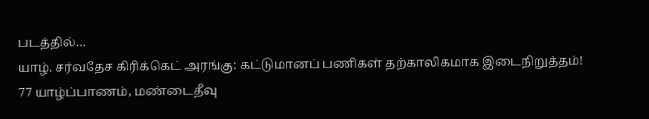படத்தில்…
யாழ். சர்வதேச கிரிக்கெட் அரங்கு: கட்டுமானப் பணிகள் தற்காலிகமாக இடைநிறுத்தம்!
77 யாழ்ப்பாணம், மண்டைதீவு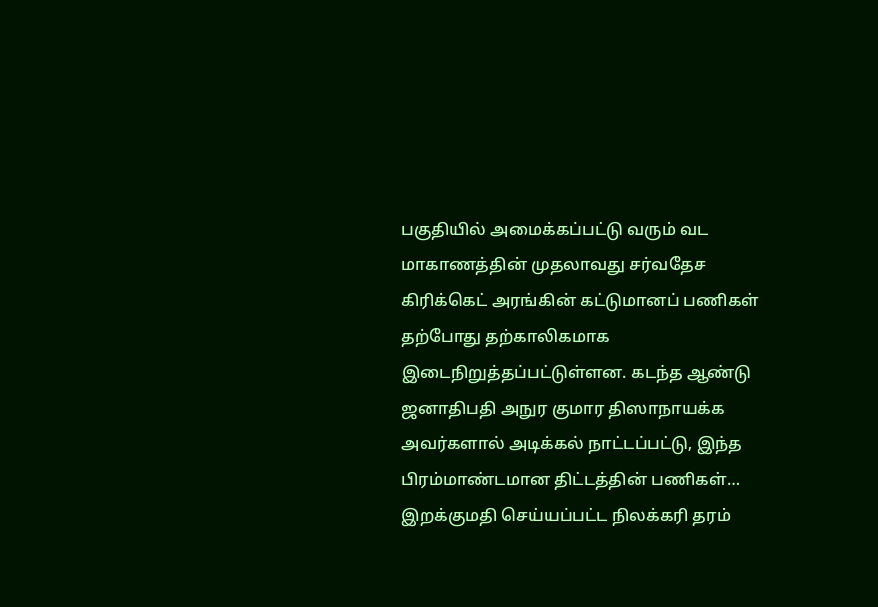பகுதியில் அமைக்கப்பட்டு வரும் வட மாகாணத்தின் முதலாவது சர்வதேச கிரிக்கெட் அரங்கின் கட்டுமானப் பணிகள் தற்போது தற்காலிகமாக இடைநிறுத்தப்பட்டுள்ளன. கடந்த ஆண்டு ஜனாதிபதி அநுர குமார திஸாநாயக்க அவர்களால் அடிக்கல் நாட்டப்பட்டு, இந்த பிரம்மாண்டமான திட்டத்தின் பணிகள்…
இறக்குமதி செய்யப்பட்ட நிலக்கரி தரம்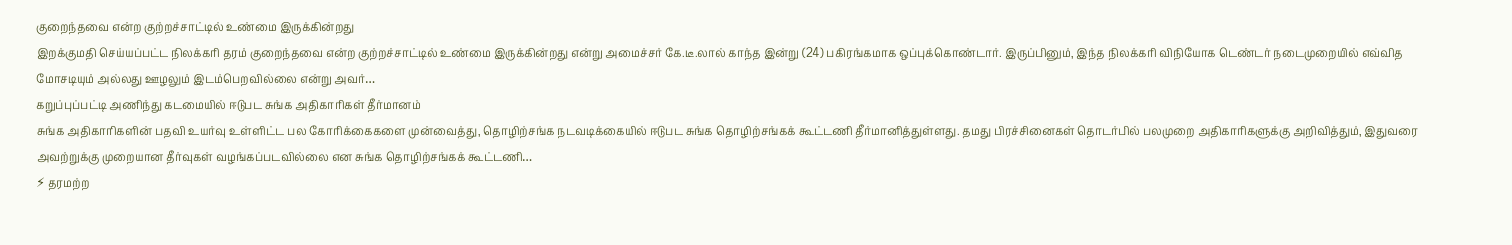குறைந்தவை என்ற குற்றச்சாட்டில் உண்மை இருக்கின்றது
இறக்குமதி செய்யப்பட்ட நிலக்கரி தரம் குறைந்தவை என்ற குற்றச்சாட்டில் உண்மை இருக்கின்றது என்று அமைச்சர் கே.டீ.லால் காந்த இன்று (24) பகிரங்கமாக ஒப்புக்கொண்டார். இருப்பினும், இந்த நிலக்கரி விநியோக டெண்டர் நடைமுறையில் எவ்வித மோசடியும் அல்லது ஊழலும் இடம்பெறவில்லை என்று அவர்…
கறுப்புப்பட்டி அணிந்து கடமையில் ஈடுபட சுங்க அதிகாரிகள் தீர்மானம்
சுங்க அதிகாரிகளின் பதவி உயர்வு உள்ளிட்ட பல கோரிக்கைகளை முன்வைத்து, தொழிற்சங்க நடவடிக்கையில் ஈடுபட சுங்க தொழிற்சங்கக் கூட்டணி தீர்மானித்துள்ளது. தமது பிரச்சினைகள் தொடர்பில் பலமுறை அதிகாரிகளுக்கு அறிவித்தும், இதுவரை அவற்றுக்கு முறையான தீர்வுகள் வழங்கப்படவில்லை என சுங்க தொழிற்சங்கக் கூட்டணி…
⚡ தரமற்ற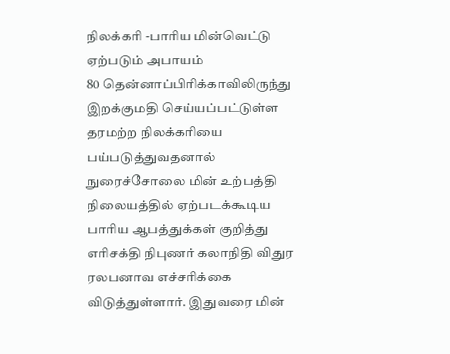நிலக்கரி -பாரிய மின்வெட்டு ஏற்படும் அபாயம்
80 தென்னாப்பிரிக்காவிலிருந்து இறக்குமதி செய்யப்பட்டுள்ள தரமற்ற நிலக்கரியை பய்படுத்துவதனால் நுரைச்சோலை மின் உற்பத்தி நிலையத்தில் ஏற்படக்கூடிய பாரிய ஆபத்துக்கள் குறித்து எரிசக்தி நிபுணர் கலாநிதி விதுர ரலபனாவ எச்சரிக்கை விடுத்துள்ளார். இதுவரை மின்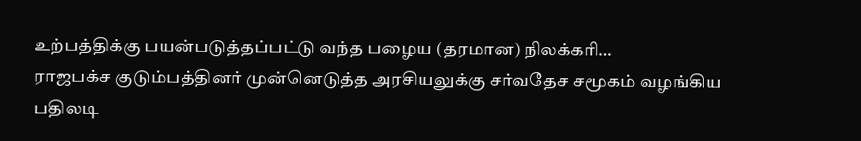உற்பத்திக்கு பயன்படுத்தப்பட்டு வந்த பழைய (தரமான) நிலக்கரி…
ராஜபக்ச குடும்பத்தினர் முன்னெடுத்த அரசியலுக்கு சர்வதேச சமூகம் வழங்கிய பதிலடி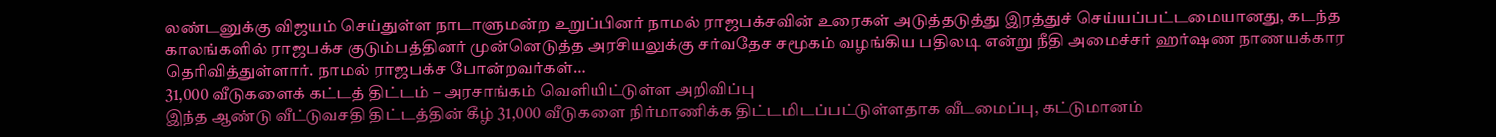லண்டனுக்கு விஜயம் செய்துள்ள நாடாளுமன்ற உறுப்பினர் நாமல் ராஜபக்சவின் உரைகள் அடுத்தடுத்து இரத்துச் செய்யப்பட்டமையானது, கடந்த காலங்களில் ராஜபக்ச குடும்பத்தினர் முன்னெடுத்த அரசியலுக்கு சர்வதேச சமூகம் வழங்கிய பதிலடி என்று நீதி அமைச்சர் ஹர்ஷண நாணயக்கார தெரிவித்துள்ளார். நாமல் ராஜபக்ச போன்றவர்கள்…
31,000 வீடுகளைக் கட்டத் திட்டம் – அரசாங்கம் வெளியிட்டுள்ள அறிவிப்பு
இந்த ஆண்டு வீட்டுவசதி திட்டத்தின் கீழ் 31,000 வீடுகளை நிர்மாணிக்க திட்டமிடப்பட்டுள்ளதாக வீடமைப்பு, கட்டுமானம்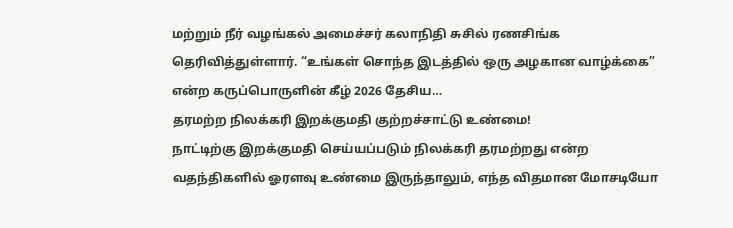மற்றும் நீர் வழங்கல் அமைச்சர் கலாநிதி சுசில் ரணசிங்க தெரிவித்துள்ளார். “உங்கள் சொந்த இடத்தில் ஒரு அழகான வாழ்க்கை” என்ற கருப்பொருளின் கீழ் 2026 தேசிய…
தரமற்ற நிலக்கரி இறக்குமதி குற்றச்சாட்டு உண்மை!
நாட்டிற்கு இறக்குமதி செய்யப்படும் நிலக்கரி தரமற்றது என்ற வதந்திகளில் ஓரளவு உண்மை இருந்தாலும், எந்த விதமான மோசடியோ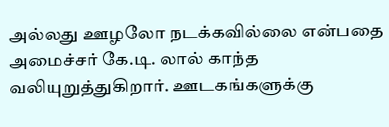அல்லது ஊழலோ நடக்கவில்லை என்பதை அமைச்சர் கே.டி. லால் காந்த வலியுறுத்துகிறார். ஊடகங்களுக்கு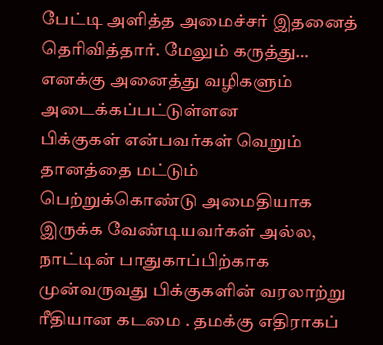பேட்டி அளித்த அமைச்சர் இதனைத் தெரிவித்தார். மேலும் கருத்து…
எனக்கு அனைத்து வழிகளும் அடைக்கப்பட்டுள்ளன
பிக்குகள் என்பவர்கள் வெறும் தானத்தை மட்டும் பெற்றுக்கொண்டு அமைதியாக இருக்க வேண்டியவர்கள் அல்ல, நாட்டின் பாதுகாப்பிற்காக முன்வருவது பிக்குகளின் வரலாற்று ரீதியான கடமை . தமக்கு எதிராகப்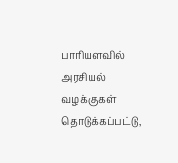பாரியளவில் அரசியல் வழக்குகள் தொடுக்கப்பட்டு,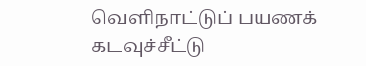வெளிநாட்டுப் பயணக் கடவுச்சீட்டு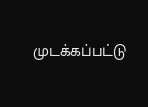முடக்கப்பட்டு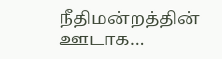நீதிமன்றத்தின் ஊடாக…